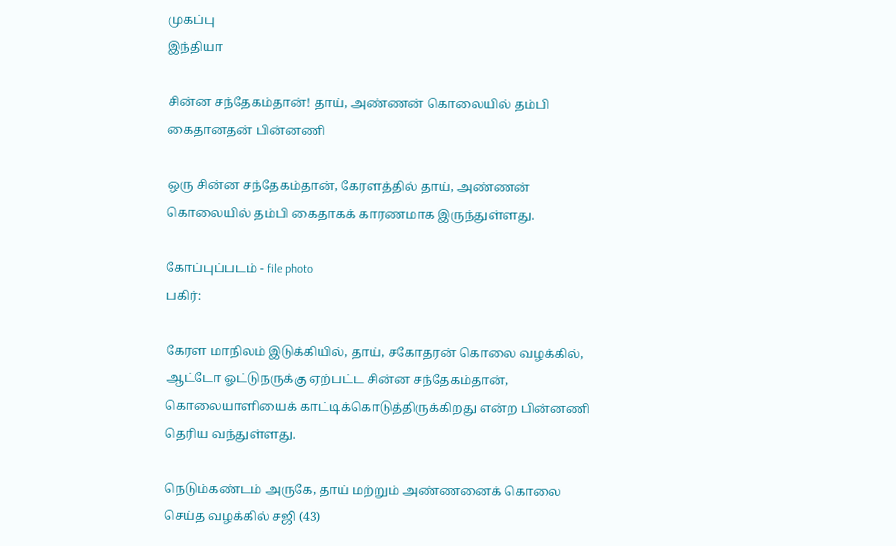முகப்பு
இந்தியா

சின்ன சந்தேகம்தான்! தாய், அண்ணன் கொலையில் தம்பி கைதானதன் பின்னணி

ஒரு சின்ன சந்தேகம்தான், கேரளத்தில் தாய், அண்ணன் கொலையில் தம்பி கைதாகக் காரணமாக இருந்துள்ளது.

கோப்புப்படம் - file photo
பகிர்:

கேரள மாநிலம் இடுக்கியில், தாய், சகோதரன் கொலை வழக்கில், ஆட்டோ ஓட்டுநருக்கு ஏற்பட்ட சின்ன சந்தேகம்தான், கொலையாளியைக் காட்டிக்கொடுத்திருக்கிறது என்ற பின்னணி தெரிய வந்துள்ளது.

நெடும்கண்டம் அருகே, தாய் மற்றும் அண்ணனைக் கொலை செய்த வழக்கில் சஜி (43)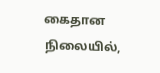கைதான நிலையில்,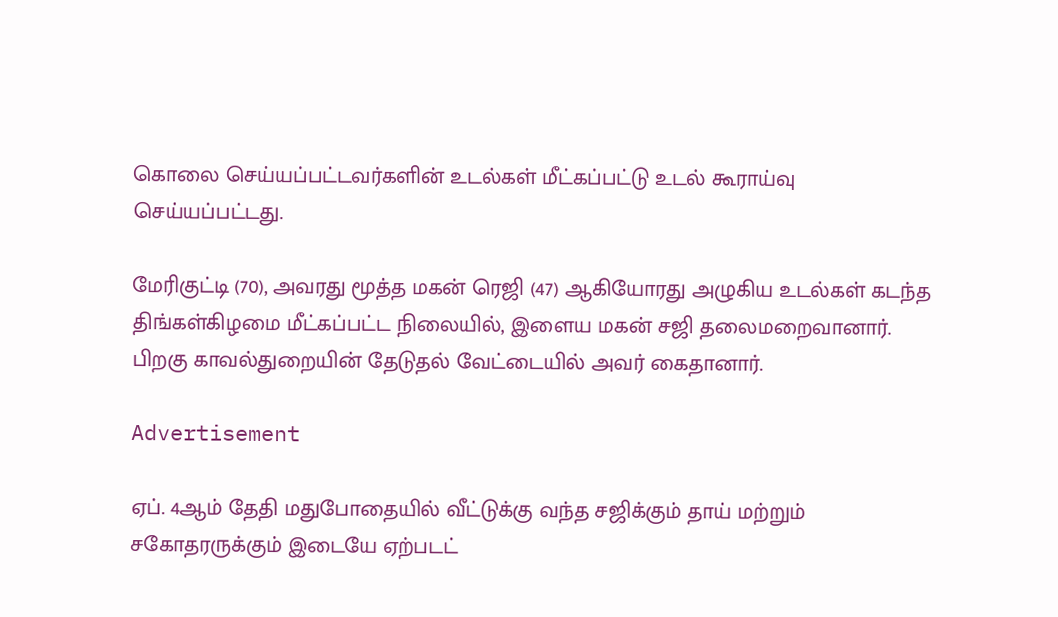கொலை செய்யப்பட்டவர்களின் உடல்கள் மீட்கப்பட்டு உடல் கூராய்வு செய்யப்பட்டது.

மேரிகுட்டி (70), அவரது மூத்த மகன் ரெஜி (47) ஆகியோரது அழுகிய உடல்கள் கடந்த திங்கள்கிழமை மீட்கப்பட்ட நிலையில், இளைய மகன் சஜி தலைமறைவானார். பிறகு காவல்துறையின் தேடுதல் வேட்டையில் அவர் கைதானார்.

Advertisement

ஏப். 4ஆம் தேதி மதுபோதையில் வீட்டுக்கு வந்த சஜிக்கும் தாய் மற்றும் சகோதரருக்கும் இடையே ஏற்படட்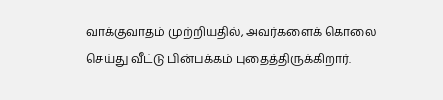வாக்குவாதம் முற்றியதில், அவர்களைக் கொலை செய்து வீட்டு பின்பக்கம் புதைத்திருக்கிறார்.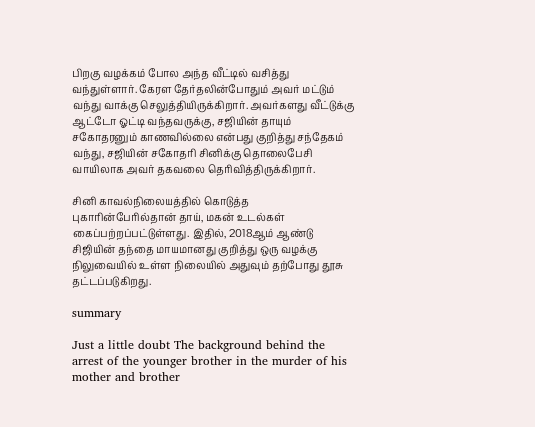பிறகு வழக்கம் போல அந்த வீட்டில் வசித்து வந்துள்ளார். கேரள தேர்தலின்போதும் அவர் மட்டும் வந்து வாக்கு செலுத்தியிருக்கிறார். அவர்களது வீட்டுக்கு ஆட்டோ ஓட்டி வந்தவருக்கு, சஜியின் தாயும் சகோதரனும் காணவில்லை என்பது குறித்து சந்தேகம் வந்து, சஜியின் சகோதரி சினிக்கு தொலைபேசி வாயிலாக அவர் தகவலை தெரிவித்திருக்கிறார்.

சினி காவல்நிலையத்தில் கொடுத்த புகாரின்பேரில்தான் தாய், மகன் உடல்கள் கைப்பற்றப்பட்டுள்ளது. இதில், 2018ஆம் ஆண்டு சிஜியின் தந்தை மாயமானது குறித்து ஒரு வழக்கு நிலுவையில் உள்ள நிலையில் அதுவும் தற்போது தூசு தட்டப்படுகிறது.

summary

Just a little doubt The background behind the arrest of the younger brother in the murder of his mother and brother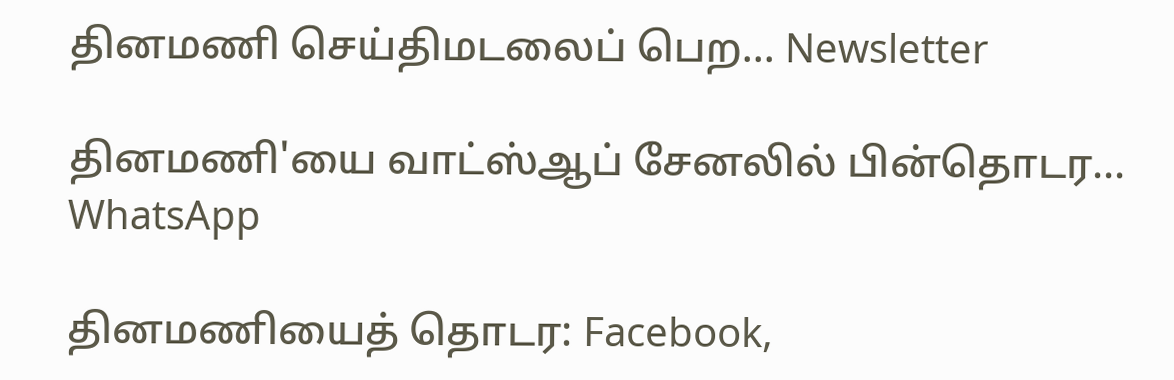தினமணி செய்திமடலைப் பெற... Newsletter

தினமணி'யை வாட்ஸ்ஆப் சேனலில் பின்தொடர... WhatsApp

தினமணியைத் தொடர: Facebook,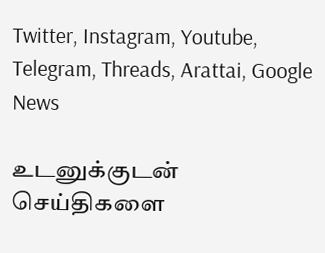Twitter, Instagram, Youtube, Telegram, Threads, Arattai, Google News

உடனுக்குடன் செய்திகளை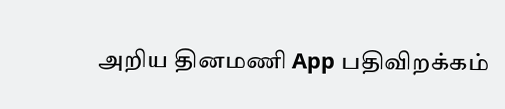அறிய தினமணி App பதிவிறக்கம்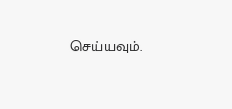செய்யவும்.